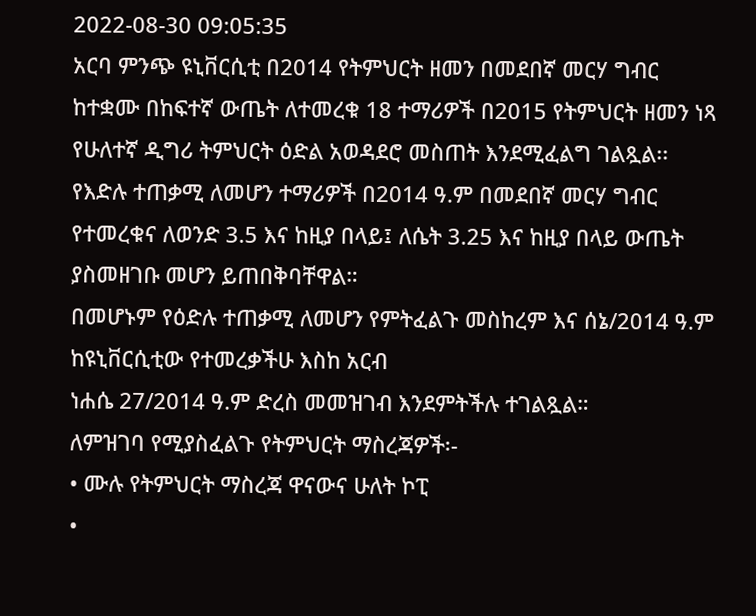2022-08-30 09:05:35
አርባ ምንጭ ዩኒቨርሲቲ በ2014 የትምህርት ዘመን በመደበኛ መርሃ ግብር ከተቋሙ በከፍተኛ ውጤት ለተመረቁ 18 ተማሪዎች በ2015 የትምህርት ዘመን ነጻ የሁለተኛ ዲግሪ ትምህርት ዕድል አወዳደሮ መስጠት እንደሚፈልግ ገልጿል፡፡
የእድሉ ተጠቃሚ ለመሆን ተማሪዎች በ2014 ዓ.ም በመደበኛ መርሃ ግብር የተመረቁና ለወንድ 3.5 እና ከዚያ በላይ፤ ለሴት 3.25 እና ከዚያ በላይ ውጤት ያስመዘገቡ መሆን ይጠበቅባቸዋል።
በመሆኑም የዕድሉ ተጠቃሚ ለመሆን የምትፈልጉ መስከረም እና ሰኔ/2014 ዓ.ም ከዩኒቨርሲቲው የተመረቃችሁ እስከ አርብ
ነሐሴ 27/2014 ዓ.ም ድረስ መመዝገብ እንደምትችሉ ተገልጿል።
ለምዝገባ የሚያስፈልጉ የትምህርት ማስረጃዎች፡-
• ሙሉ የትምህርት ማስረጃ ዋናውና ሁለት ኮፒ
•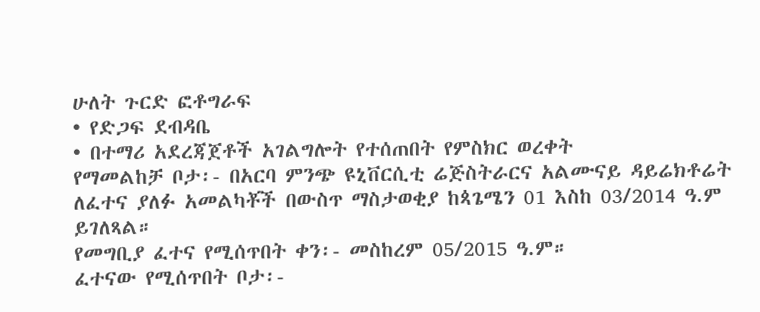ሁለት ጉርድ ፎቶግራፍ
• የድጋፍ ደብዳቤ
• በተማሪ አደረጃጀቶች አገልግሎት የተሰጠበት የምስክር ወረቀት
የማመልከቻ ቦታ፡- በአርባ ምንጭ ዩኒቨርሲቲ ሬጅስትራርና አልሙናይ ዳይሬክቶሬት
ለፈተና ያለፉ አመልካቾች በውስጥ ማስታወቂያ ከጳጌሜን 01 እስከ 03/2014 ዓ.ም ይገለጻል።
የመግቢያ ፈተና የሚሰጥበት ቀን፡- መስከረም 05/2015 ዓ.ም።
ፈተናው የሚሰጥበት ቦታ፡-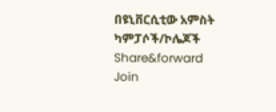በዩኒቨርሲቲው አምስት ካምፓሶች/ኮሌጆች
Share&forward
Join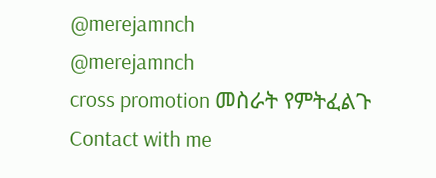@merejamnch
@merejamnch
cross promotion መስራት የምትፈልጉ
Contact with me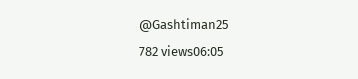@Gashtiman25
782 views06:05